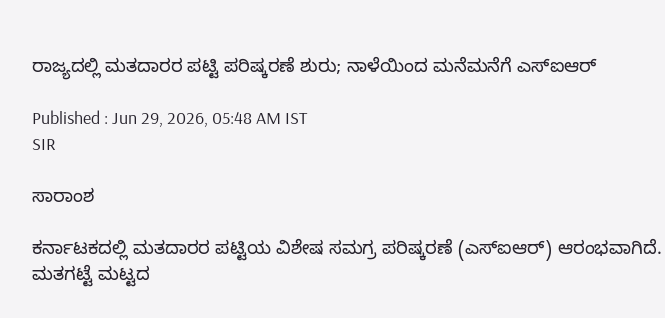ರಾಜ್ಯದಲ್ಲಿ ಮತದಾರರ ಪಟ್ಟಿ ಪರಿಷ್ಕರಣೆ ಶುರು; ನಾಳೆಯಿಂದ ಮನೆಮನೆಗೆ ಎಸ್‌ಐಆರ್

Published : Jun 29, 2026, 05:48 AM IST
SIR

ಸಾರಾಂಶ

ಕರ್ನಾಟಕದಲ್ಲಿ ಮತದಾರರ ಪಟ್ಟಿಯ ವಿಶೇಷ ಸಮಗ್ರ ಪರಿಷ್ಕರಣೆ (ಎಸ್‌ಐಆರ್) ಆರಂಭವಾಗಿದೆ. ಮತಗಟ್ಟೆ ಮಟ್ಟದ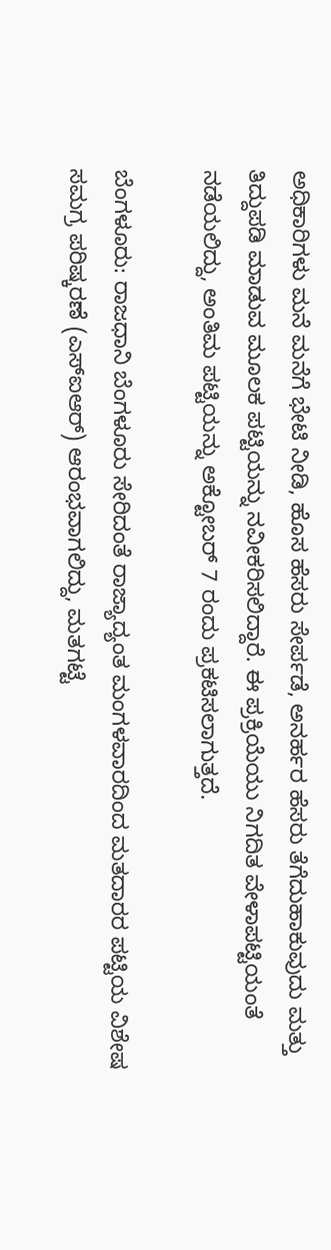ಅಧಿಕಾರಿಗಳು ಮನೆ ಮನೆಗೆ ಭೇಟಿ ನೀಡಿ, ಹೊಸ ಹೆಸರು ಸೇರ್ಪಡೆ, ಅನರ್ಹರ ಹೆಸರು ತೆಗೆದುಹಾಕುವುದು ಮತ್ತು ತಿದ್ದುಪಡಿ ಮಾಡುವ ಮೂಲಕ ಪಟ್ಟಿಯನ್ನು ನವೀಕರಿಸಲಿದ್ದಾರೆ. ಈ ಪ್ರಕ್ರಿಯೆಯು ನಿಗದಿತ ವೇಳಾಪಟ್ಟಿಯಂತೆ ನಡೆಯಲಿದ್ದು, ಅಂತಿಮ ಪಟ್ಟಿಯನ್ನು ಅಕ್ಟೋಬರ್ 7 ರಂದು ಪ್ರಕಟಿಸಲಾಗುತ್ತದೆ.

ಬೆಂಗಳೂರು: ರಾಜಧಾನಿ ಬೆಂಗಳೂರು ಸೇರಿದಂತೆ ರಾಜ್ಯಾದ್ಯಂತ ಮಂಗಳ‍ವಾರದಿಂದ ಮತದಾರರ ಪಟ್ಟಿಯ ವಿಶೇಷ ಸಮಗ್ರ ಪರಿಷ್ಕರಣೆ (ಎಸ್‌ಐಆರ್) ಆರಂಭವಾಗಲಿದ್ದು, ಮತಗಟ್ಟೆ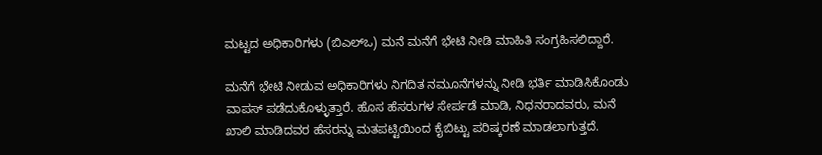ಮಟ್ಟದ ಅಧಿಕಾರಿಗಳು (ಬಿಎಲ್‌ಒ) ಮನೆ ಮನೆಗೆ ಭೇಟಿ ನೀಡಿ ಮಾಹಿತಿ ಸಂಗ್ರಹಿಸಲಿದ್ದಾರೆ.

ಮನೆಗೆ ಭೇಟಿ ನೀಡುವ ಅಧಿಕಾರಿಗಳು ನಿಗದಿತ ನಮೂನೆಗಳನ್ನು ನೀಡಿ ಭರ್ತಿ ಮಾಡಿಸಿಕೊಂಡು ವಾಪಸ್ ಪಡೆದುಕೊಳ್ಳುತ್ತಾರೆ. ಹೊಸ ಹೆಸರುಗಳ ಸೇರ್ಪಡೆ ಮಾಡಿ, ನಿಧನರಾದವರು, ಮನೆ ಖಾಲಿ ಮಾಡಿದವರ ಹೆಸರನ್ನು ಮತಪಟ್ಟಿಯಿಂದ ಕೈಬಿಟ್ಟು ಪರಿಷ್ಕರಣೆ ಮಾಡಲಾಗುತ್ತದೆ.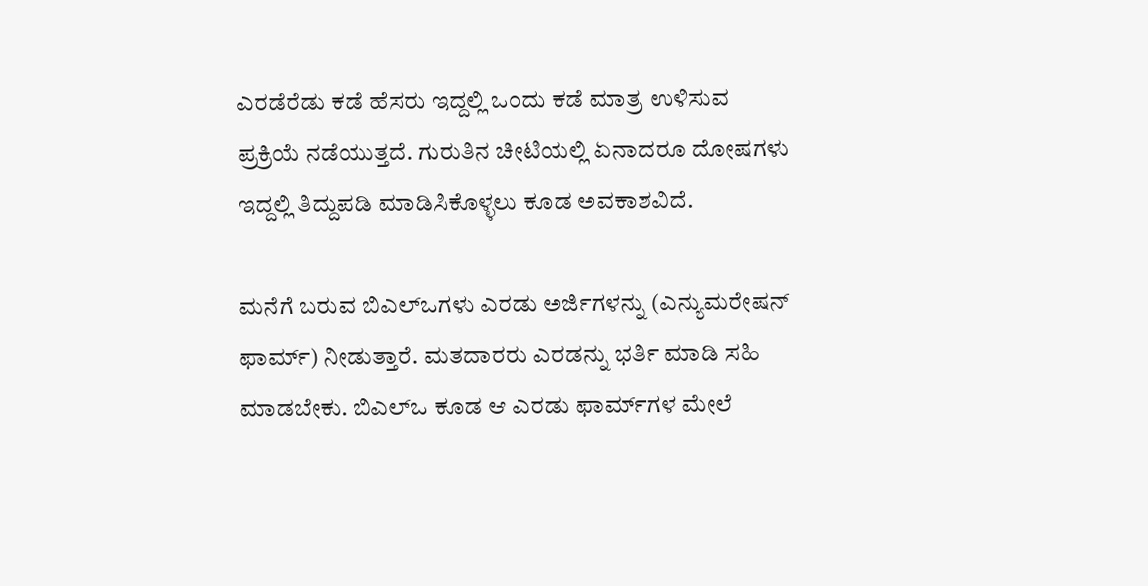ಎರಡೆರೆಡು ಕಡೆ ಹೆಸರು ಇದ್ದಲ್ಲಿ ಒಂದು ಕಡೆ ಮಾತ್ರ ಉಳಿಸುವ ಪ್ರಕ್ರಿಯೆ ನಡೆಯುತ್ತದೆ. ಗುರುತಿನ ಚೀಟಿಯಲ್ಲಿ ಏನಾದರೂ ದೋಷಗಳು ಇದ್ದಲ್ಲಿ ತಿದ್ದುಪಡಿ ಮಾಡಿಸಿಕೊಳ್ಳಲು ಕೂಡ ಅವಕಾಶವಿದೆ.

ಮನೆಗೆ ಬರುವ ಬಿಎಲ್‌ಒಗಳು ಎರಡು ಅರ್ಜಿಗಳನ್ನು (ಎನ್ಯುಮರೇಷನ್‌ ಫಾರ್ಮ್‌) ನೀಡುತ್ತಾರೆ. ಮತದಾರರು ಎರಡನ್ನು ಭರ್ತಿ ಮಾಡಿ ಸಹಿ ಮಾಡಬೇಕು. ಬಿಎಲ್‌ಒ ಕೂಡ ಆ ಎರಡು ಫಾರ್ಮ್‌ಗಳ ಮೇಲೆ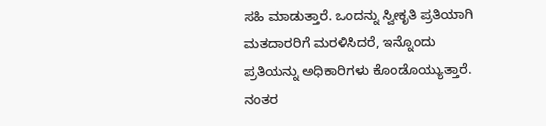ಸಹಿ ಮಾಡುತ್ತಾರೆ. ಒಂದನ್ನು ಸ್ವೀಕೃತಿ ಪ್ರತಿಯಾಗಿ ಮತದಾರರಿಗೆ ಮರಳಿಸಿದರೆ, ಇನ್ನೊಂದು ಪ್ರತಿಯನ್ನು ಅಧಿಕಾರಿಗಳು ಕೊಂಡೊಯ್ಯುತ್ತಾರೆ. ನಂತರ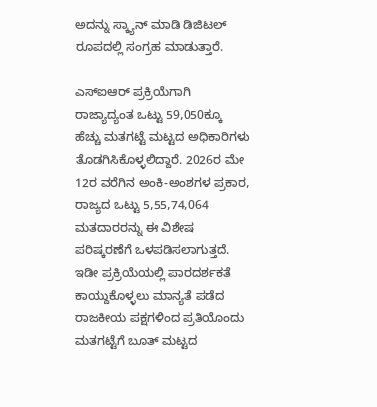ಅದನ್ನು ಸ್ಕ್ಯಾನ್‌ ಮಾಡಿ ಡಿಜಿಟಲ್‌ ರೂಪದಲ್ಲಿ ಸಂಗ್ರಹ ಮಾಡುತ್ತಾರೆ.

ಎಸ್‌ಐಆರ್ ಪ್ರಕ್ರಿಯೆಗಾಗಿ ರಾಜ್ಯಾದ್ಯಂತ ಒಟ್ಟು 59,050ಕ್ಕೂ ಹೆಚ್ಚು ಮತಗಟ್ಟೆ ಮಟ್ಟದ ಅಧಿಕಾರಿಗಳು ತೊಡಗಿಸಿಕೊಳ್ಳಲಿದ್ದಾರೆ. 2026ರ ಮೇ 12ರ ವರೆಗಿನ ಅಂಕಿ-ಅಂಶಗಳ ಪ್ರಕಾರ, ರಾಜ್ಯದ ಒಟ್ಟು 5,55,74,064 ಮತದಾರರನ್ನು ಈ ವಿಶೇಷ ಪರಿಷ್ಕರಣೆಗೆ ಒಳಪಡಿಸಲಾಗುತ್ತದೆ. ಇಡೀ ಪ್ರಕ್ರಿಯೆಯಲ್ಲಿ ಪಾರದರ್ಶಕತೆ ಕಾಯ್ದುಕೊಳ್ಳಲು ಮಾನ್ಯತೆ ಪಡೆದ ರಾಜಕೀಯ ಪಕ್ಷಗಳಿಂದ ಪ್ರತಿಯೊಂದು ಮತಗಟ್ಟೆಗೆ ಬೂತ್ ಮಟ್ಟದ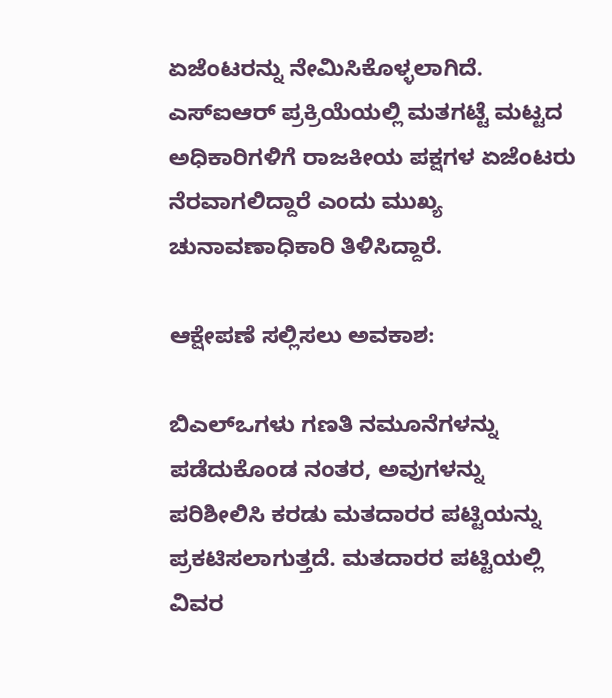ಏಜೆಂಟರನ್ನು ನೇಮಿಸಿಕೊಳ್ಳಲಾಗಿದೆ. ಎಸ್‌ಐಆರ್ ಪ್ರಕ್ರಿಯೆಯಲ್ಲಿ ಮತಗಟ್ಟೆ ಮಟ್ಟದ ಅಧಿಕಾರಿಗಳಿಗೆ ರಾಜಕೀಯ ಪಕ್ಷಗಳ ಏಜೆಂಟರು ನೆರವಾಗಲಿದ್ದಾರೆ ಎಂದು ಮುಖ್ಯ ಚುನಾವಣಾಧಿಕಾರಿ ತಿಳಿಸಿದ್ದಾರೆ.

ಆಕ್ಷೇಪಣೆ ಸಲ್ಲಿಸಲು ಅವಕಾಶ:

ಬಿಎಲ್‌ಒಗಳು ಗಣತಿ ನಮೂನೆಗಳನ್ನು ಪಡೆದುಕೊಂಡ ನಂತರ, ಅವುಗಳನ್ನು ಪರಿಶೀಲಿಸಿ ಕರಡು ಮತದಾರರ ಪಟ್ಟಿಯನ್ನು ಪ್ರಕಟಿಸಲಾಗುತ್ತದೆ. ಮತದಾರರ ಪಟ್ಟಿಯಲ್ಲಿ ವಿವರ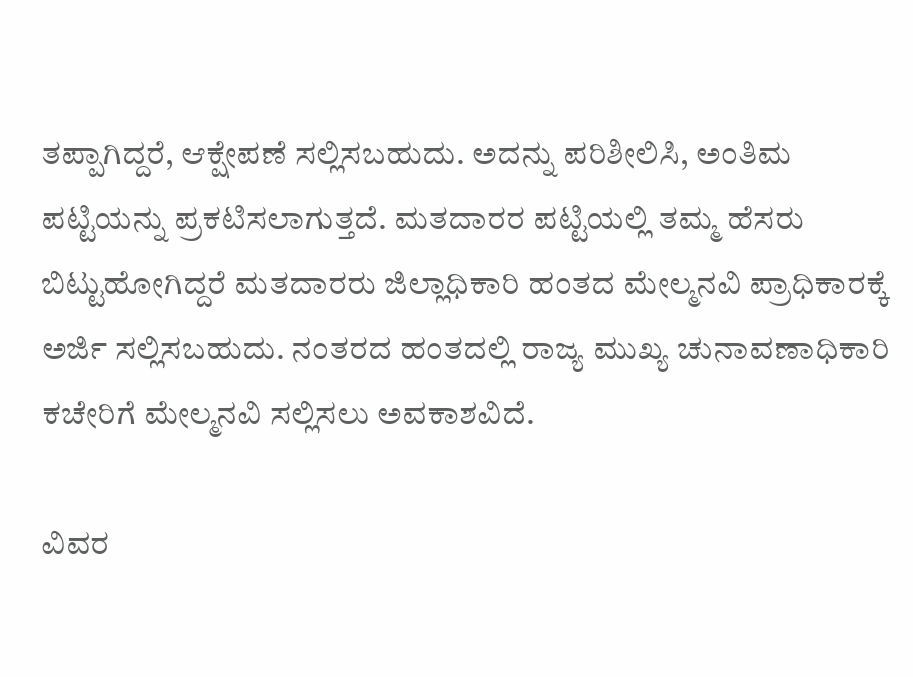ತಪ್ಪಾಗಿದ್ದರೆ, ಆಕ್ಷೇಪಣೆ ಸಲ್ಲಿಸಬಹುದು. ಅದನ್ನು ಪರಿಶೀಲಿಸಿ, ಅಂತಿಮ ಪಟ್ಟಿಯನ್ನು ಪ್ರಕಟಿಸಲಾಗುತ್ತದೆ. ಮತದಾರರ ಪಟ್ಟಿಯಲ್ಲಿ ತಮ್ಮ ಹೆಸರು ಬಿಟ್ಟುಹೋಗಿದ್ದರೆ ಮತದಾರರು ಜಿಲ್ಲಾಧಿಕಾರಿ ಹಂತದ ಮೇಲ್ಮನವಿ ಪ್ರಾಧಿಕಾರಕ್ಕೆ ಅರ್ಜಿ ಸಲ್ಲಿಸಬಹುದು. ನಂತರದ ಹಂತದಲ್ಲಿ ರಾಜ್ಯ ಮುಖ್ಯ ಚುನಾವಣಾಧಿಕಾರಿ ಕಚೇರಿಗೆ ಮೇಲ್ಮನವಿ ಸಲ್ಲಿಸಲು ಅವಕಾಶವಿದೆ.

ವಿವರ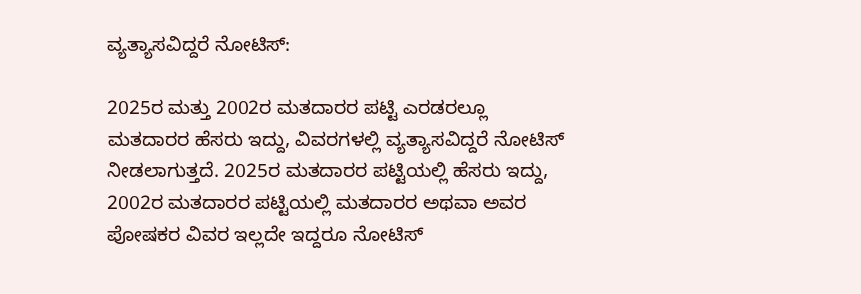ವ್ಯತ್ಯಾಸವಿದ್ದರೆ ನೋಟಿಸ್‌:

2025ರ ಮತ್ತು 2002ರ ಮತದಾರರ ಪಟ್ಟಿ ಎರಡರಲ್ಲೂ ಮತದಾರರ ಹೆಸರು ಇದ್ದು, ವಿವರಗಳಲ್ಲಿ ವ್ಯತ್ಯಾಸವಿದ್ದರೆ ನೋಟಿಸ್‌ ನೀಡಲಾಗುತ್ತದೆ. 2025ರ ಮತದಾರರ ಪಟ್ಟಿಯಲ್ಲಿ ಹೆಸರು ಇದ್ದು, 2002ರ ಮತದಾರರ ಪಟ್ಟಿಯಲ್ಲಿ ಮತದಾರರ ಅಥವಾ ಅವರ ಪೋಷಕರ ವಿವರ ಇಲ್ಲದೇ ಇದ್ದರೂ ನೋಟಿಸ್‌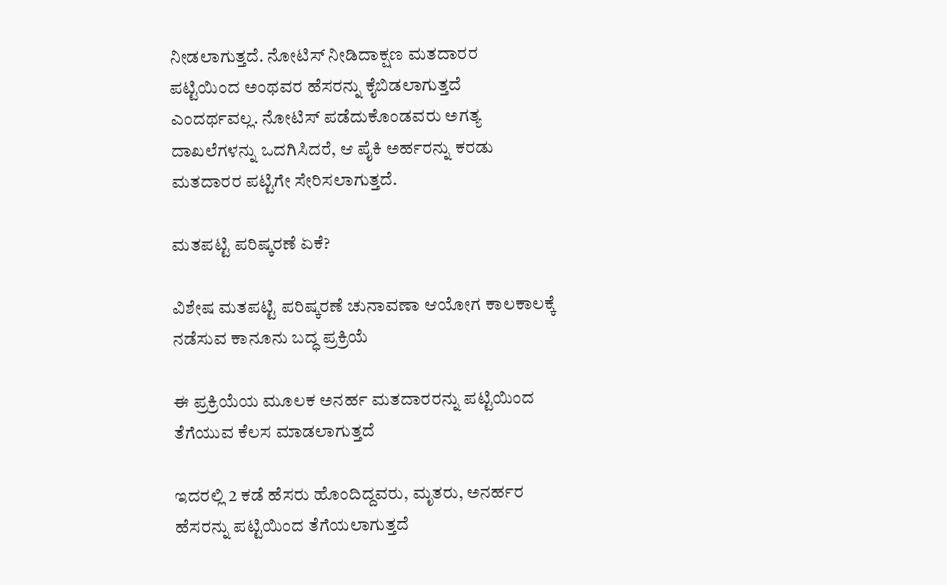ನೀಡಲಾಗುತ್ತದೆ. ನೋಟಿಸ್‌ ನೀಡಿದಾಕ್ಷಣ ಮತದಾರರ ಪಟ್ಟಿಯಿಂದ ಅಂಥವರ ಹೆಸರನ್ನು ಕೈಬಿಡಲಾಗುತ್ತದೆ ಎಂದರ್ಥವಲ್ಲ. ನೋಟಿಸ್‌ ಪಡೆದುಕೊಂಡವರು ಅಗತ್ಯ ದಾಖಲೆಗಳನ್ನು ಒದಗಿಸಿದರೆ, ಆ ಪೈಕಿ ಅರ್ಹರನ್ನು ಕರಡು ಮತದಾರರ ಪಟ್ಟಿಗೇ ಸೇರಿಸಲಾಗುತ್ತದೆ.

ಮತಪಟ್ಟಿ ಪರಿಷ್ಕರಣೆ ಏಕೆ?

ವಿಶೇಷ ಮತಪಟ್ಟಿ ಪರಿಷ್ಕರಣೆ ಚುನಾವಣಾ ಆಯೋಗ ಕಾಲಕಾಲಕ್ಕೆ ನಡೆಸುವ ಕಾನೂನು ಬದ್ಧ ಪ್ರಕ್ರಿಯೆ

ಈ ಪ್ರಕ್ರಿಯೆಯ ಮೂಲಕ ಅನರ್ಹ ಮತದಾರರನ್ನು ಪಟ್ಟಿಯಿಂದ ತೆಗೆಯುವ ಕೆಲಸ ಮಾಡಲಾಗುತ್ತದೆ

ಇದರಲ್ಲಿ 2 ಕಡೆ ಹೆಸರು ಹೊಂದಿದ್ದವರು, ಮೃತರು, ಅನರ್ಹರ ಹೆಸರನ್ನು ಪಟ್ಟಿಯಿಂದ ತೆಗೆಯಲಾಗುತ್ತದೆ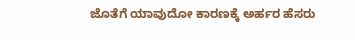ಜೊತೆಗೆ ಯಾವುದೋ ಕಾರಣಕ್ಕೆ ಅರ್ಹರ ಹೆಸರು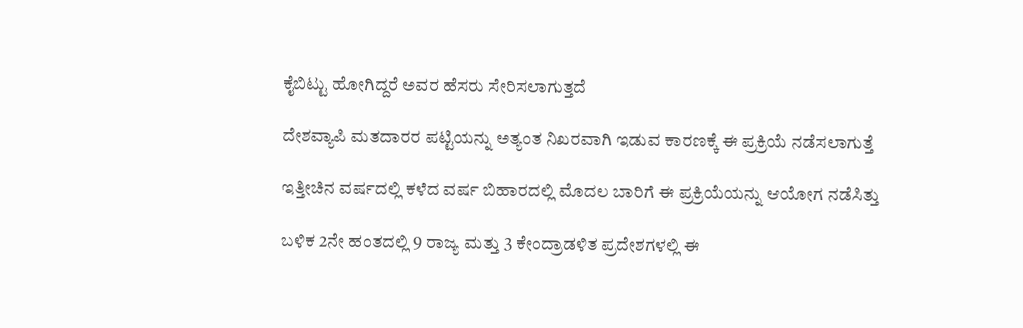ಕೈಬಿಟ್ಟು ಹೋಗಿದ್ದರೆ ಅವರ ಹೆಸರು ಸೇರಿಸಲಾಗುತ್ತದೆ

ದೇಶವ್ಯಾಪಿ ಮತದಾರರ ಪಟ್ಟಿಯನ್ನು ಅತ್ಯಂತ ನಿಖರವಾಗಿ ಇಡುವ ಕಾರಣಕ್ಕೆ ಈ ಪ್ರಕ್ರಿಯೆ ನಡೆಸಲಾಗುತ್ತೆ

ಇತ್ತೀಚಿನ ವರ್ಷದಲ್ಲಿ ಕಳೆದ ವರ್ಷ ಬಿಹಾರದಲ್ಲಿ ಮೊದಲ ಬಾರಿಗೆ ಈ ಪ್ರಕ್ರಿಯೆಯನ್ನು ಆಯೋಗ ನಡೆಸಿತ್ತು

ಬಳಿಕ 2ನೇ ಹಂತದಲ್ಲಿ 9 ರಾಜ್ಯ ಮತ್ತು 3 ಕೇಂದ್ರಾಡಳಿತ ಪ್ರದೇಶಗಳಲ್ಲಿ ಈ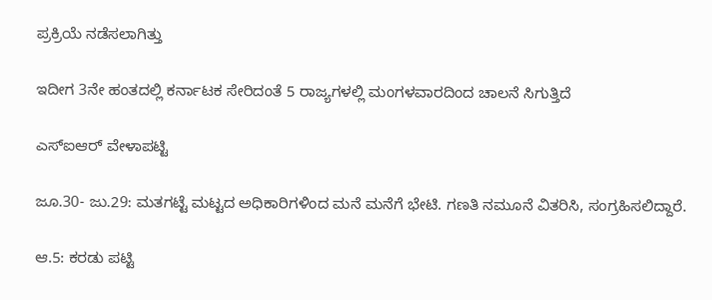ಪ್ರಕ್ರಿಯೆ ನಡೆಸಲಾಗಿತ್ತು

ಇದೀಗ 3ನೇ ಹಂತದಲ್ಲಿ ಕರ್ನಾಟಕ ಸೇರಿದಂತೆ 5 ರಾಜ್ಯಗಳಲ್ಲಿ ಮಂಗಳವಾರದಿಂದ ಚಾಲನೆ ಸಿಗುತ್ತಿದೆ

ಎಸ್‌ಐಆರ್ ವೇಳಾಪಟ್ಟಿ

ಜೂ.30- ಜು.29: ಮತಗಟ್ಟೆ ಮಟ್ಟದ ಅಧಿಕಾರಿಗಳಿಂದ ಮನೆ ಮನೆಗೆ ಭೇಟಿ. ಗಣತಿ ನಮೂನೆ ವಿತರಿಸಿ, ಸಂಗ್ರಹಿಸಲಿದ್ದಾರೆ.

ಆ.5: ಕರಡು ಪಟ್ಟಿ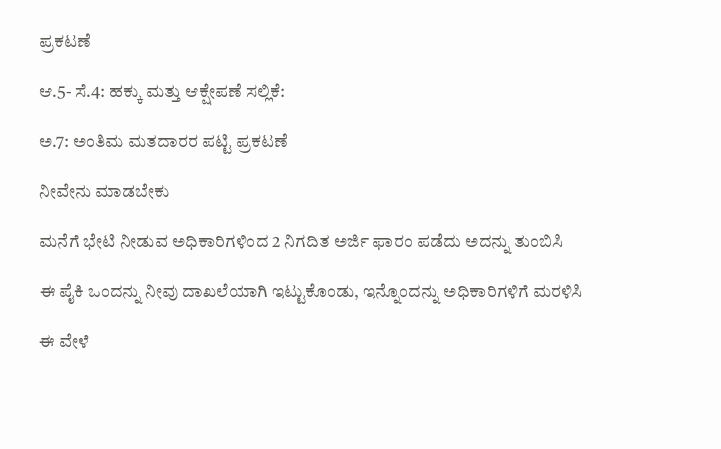ಪ್ರಕಟಣೆ

ಆ.5- ಸೆ.4: ಹಕ್ಕು ಮತ್ತು ಆಕ್ಷೇಪಣೆ ಸಲ್ಲಿಕೆ:

ಅ.7: ಅಂತಿಮ ಮತದಾರರ ಪಟ್ಟಿ ಪ್ರಕಟಣೆ

ನೀವೇನು ಮಾಡಬೇಕು

ಮನೆಗೆ ಭೇಟಿ ನೀಡುವ ಅಧಿಕಾರಿಗಳಿಂದ 2 ನಿಗದಿತ ಅರ್ಜಿ ಫಾರಂ ಪಡೆದು ಅದನ್ನು ತುಂಬಿಸಿ

ಈ ಪೈಕಿ ಒಂದನ್ನು ನೀವು ದಾಖಲೆಯಾಗಿ ಇಟ್ಟುಕೊಂಡು, ಇನ್ನೊಂದನ್ನು ಅಧಿಕಾರಿಗಳಿಗೆ ಮರಳಿಸಿ

ಈ ವೇಳೆ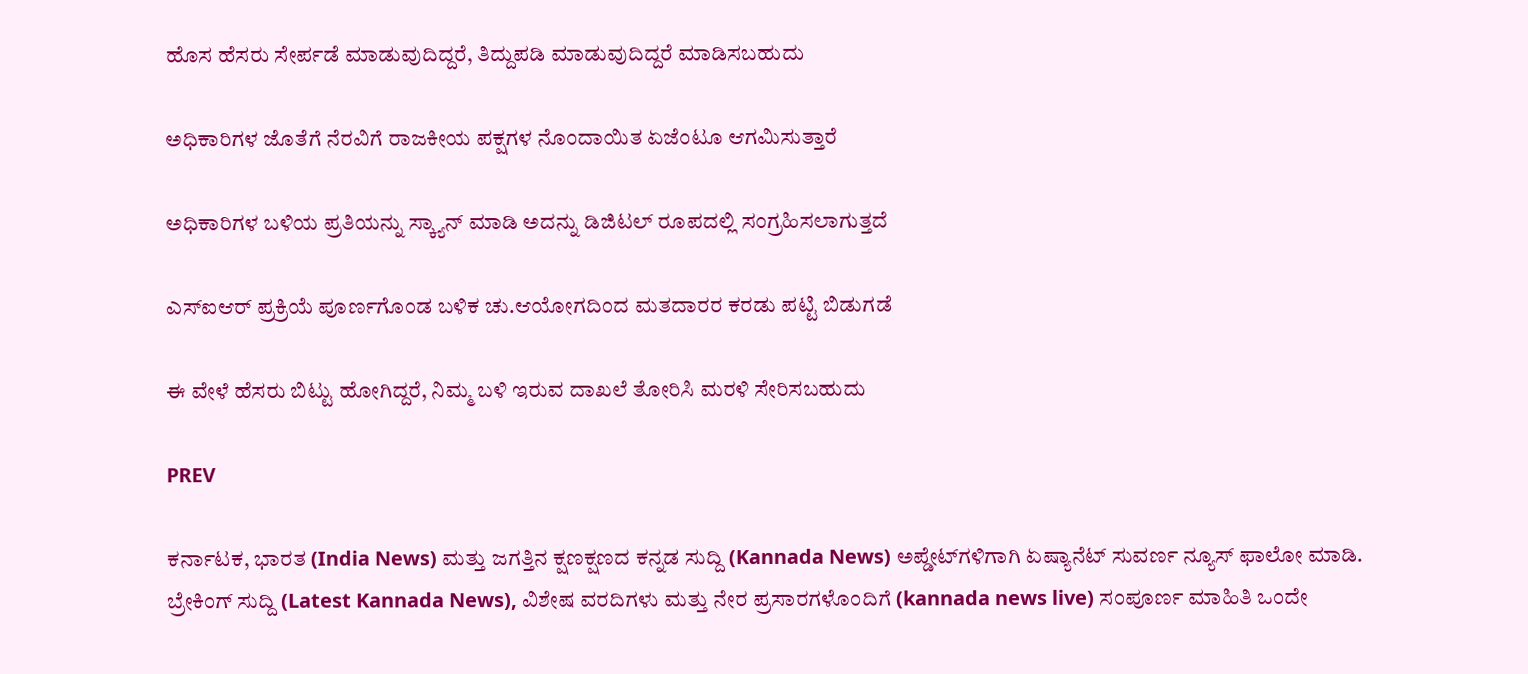ಹೊಸ ಹೆಸರು ಸೇರ್ಪಡೆ ಮಾಡುವುದಿದ್ದರೆ, ತಿದ್ದುಪಡಿ ಮಾಡುವುದಿದ್ದರೆ ಮಾಡಿಸಬಹುದು

ಅಧಿಕಾರಿಗಳ ಜೊತೆಗೆ ನೆರವಿಗೆ ರಾಜಕೀಯ ಪಕ್ಷಗಳ ನೊಂದಾಯಿತ ಏಜೆಂಟೂ ಆಗಮಿಸುತ್ತಾರೆ

ಅಧಿಕಾರಿಗಳ ಬಳಿಯ ಪ್ರತಿಯನ್ನು ಸ್ಕ್ಯಾನ್‌ ಮಾಡಿ ಅದನ್ನು ಡಿಜಿಟಲ್‌ ರೂಪದಲ್ಲಿ ಸಂಗ್ರಹಿಸಲಾಗುತ್ತದೆ

ಎಸ್‌ಐಆರ್‌ ಪ್ರಕ್ರಿಯೆ ಪೂರ್ಣಗೊಂಡ ಬಳಿಕ ಚು.ಆಯೋಗದಿಂದ ಮತದಾರರ ಕರಡು ಪಟ್ಟಿ ಬಿಡುಗಡೆ

ಈ ವೇಳೆ ಹೆಸರು ಬಿಟ್ಟು ಹೋಗಿದ್ದರೆ, ನಿಮ್ಮ ಬಳಿ ಇರುವ ದಾಖಲೆ ತೋರಿಸಿ ಮರಳಿ ಸೇರಿಸಬಹುದು

PREV

ಕರ್ನಾಟಕ, ಭಾರತ (India News) ಮತ್ತು ಜಗತ್ತಿನ ಕ್ಷಣಕ್ಷಣದ ಕನ್ನಡ ಸುದ್ದಿ (Kannada News) ಅಪ್ಡೇಟ್‌ಗಳಿಗಾಗಿ ಏಷ್ಯಾನೆಟ್ ಸುವರ್ಣ ನ್ಯೂಸ್‌ ಫಾಲೋ ಮಾಡಿ. ಬ್ರೇಕಿಂಗ್ ಸುದ್ದಿ (Latest Kannada News), ವಿಶೇಷ ವರದಿಗಳು ಮತ್ತು ನೇರ ಪ್ರಸಾರಗಳೊಂದಿಗೆ (kannada news live) ಸಂಪೂರ್ಣ ಮಾಹಿತಿ ಒಂದೇ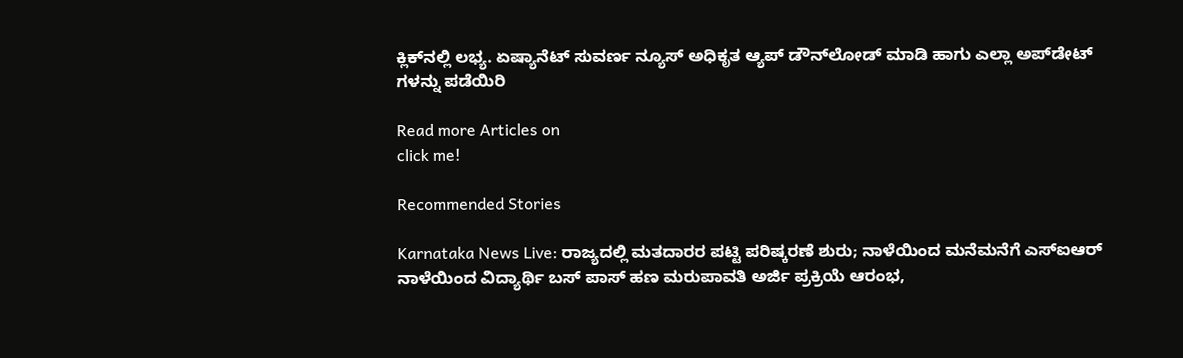ಕ್ಲಿಕ್‌ನಲ್ಲಿ ಲಭ್ಯ. ಏಷ್ಯಾನೆಟ್ ಸುವರ್ಣ ನ್ಯೂಸ್ ಅಧಿಕೃತ ಆ್ಯಪ್ ಡೌನ್‌ಲೋಡ್ ಮಾಡಿ ಹಾಗು ಎಲ್ಲಾ ಅಪ್‌ಡೇಟ್ ಗಳನ್ನು ಪಡೆಯಿರಿ

Read more Articles on
click me!

Recommended Stories

Karnataka News Live: ರಾಜ್ಯದಲ್ಲಿ ಮತದಾರರ ಪಟ್ಟಿ ಪರಿಷ್ಕರಣೆ ಶುರು; ನಾಳೆಯಿಂದ ಮನೆಮನೆಗೆ ಎಸ್‌ಐಆರ್
ನಾಳೆಯಿಂದ ವಿದ್ಯಾರ್ಥಿ ಬಸ್ ಪಾಸ್ ಹಣ ಮರುಪಾವತಿ ಅರ್ಜಿ ಪ್ರಕ್ರಿಯೆ ಆರಂಭ,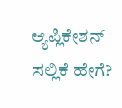ಆ್ಯಪ್ಲಿಕೇಶನ್ ಸಲ್ಲಿಕೆ ಹೇಗೆ?